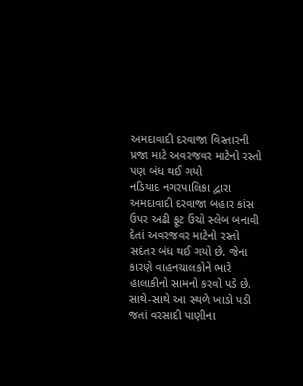અમદાવાદી દરવાજા વિસ્તારની પ્રજા માટે અવરજવર માટેનો રસ્તો પણ બંધ થઈ ગયો
નડિયાદ નગરપાલિકા દ્વારા અમદાવાદી દરવાજા બહાર કાંસ ઉપર અઢી ફૂટ ઉંચો સ્લેબ બનાવી દેતાં અવરજવર માટેનો રસ્તો સદંતર બંધ થઈ ગયો છે. જેના કારણે વાહનચાલકોને ભારે હાલાકીનો સામનો કરવો પડે છે. સાથે-સાથે આ સ્થળે ખાડો પડી જતાં વરસાદી પાણીના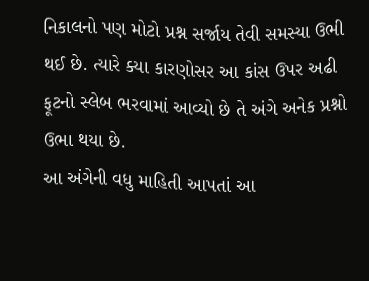નિકાલનો પણ મોટો પ્રશ્ન સર્જાય તેવી સમસ્યા ઉભી થઈ છે. ત્યારે ક્યા કારણોસર આ કાંસ ઉપર અઢી ફૂટનો સ્લેબ ભરવામાં આવ્યો છે તે અંગે અનેક પ્રશ્નો ઉભા થયા છે.
આ અંગેની વધુ માહિતી આપતાં આ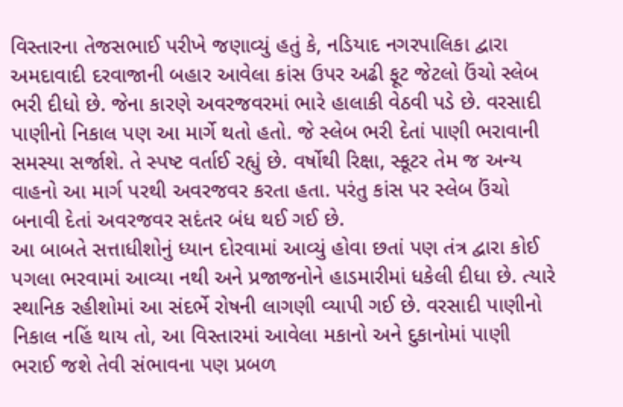વિસ્તારના તેજસભાઈ પરીખે જણાવ્યું હતું કે, નડિયાદ નગરપાલિકા દ્વારા અમદાવાદી દરવાજાની બહાર આવેલા કાંસ ઉપર અઢી ફૂટ જેટલો ઉંચો સ્લેબ ભરી દીધો છે. જેના કારણે અવરજવરમાં ભારે હાલાકી વેઠવી પડે છે. વરસાદી પાણીનો નિકાલ પણ આ માર્ગે થતો હતો. જે સ્લેબ ભરી દેતાં પાણી ભરાવાની સમસ્યા સર્જાશે. તે સ્પષ્ટ વર્તાઈ રહ્યું છે. વર્ષોથી રિક્ષા, સ્કૂટર તેમ જ અન્ય વાહનો આ માર્ગ પરથી અવરજવર કરતા હતા. પરંતુ કાંસ પર સ્લેબ ઉંચો બનાવી દેતાં અવરજવર સદંતર બંધ થઈ ગઈ છે.
આ બાબતે સત્તાધીશોનું ધ્યાન દોરવામાં આવ્યું હોવા છતાં પણ તંત્ર દ્વારા કોઈ પગલા ભરવામાં આવ્યા નથી અને પ્રજાજનોને હાડમારીમાં ધકેલી દીધા છે. ત્યારે સ્થાનિક રહીશોમાં આ સંદર્ભે રોષની લાગણી વ્યાપી ગઈ છે. વરસાદી પાણીનો નિકાલ નહિં થાય તો, આ વિસ્તારમાં આવેલા મકાનો અને દુકાનોમાં પાણી ભરાઈ જશે તેવી સંભાવના પણ પ્રબળ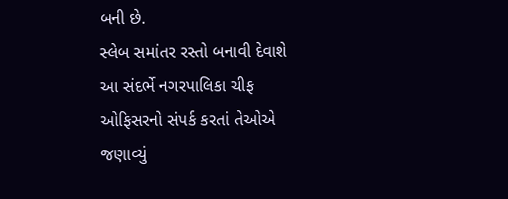બની છે.
સ્લેબ સમાંતર રસ્તો બનાવી દેવાશે
આ સંદર્ભે નગરપાલિકા ચીફ ઓફિસરનો સંપર્ક કરતાં તેઓએ જણાવ્યું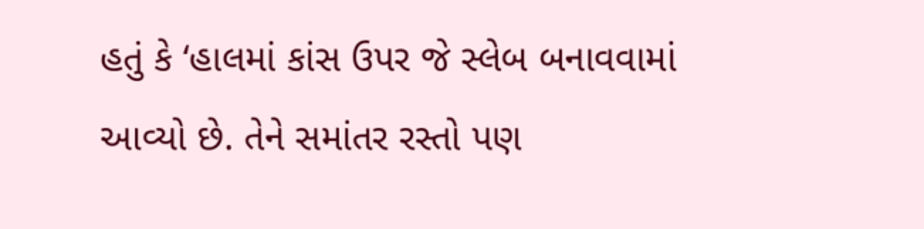હતું કે ‘હાલમાં કાંસ ઉપર જે સ્લેબ બનાવવામાં આવ્યો છે. તેને સમાંતર રસ્તો પણ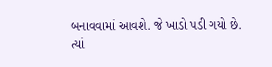બનાવવામાં આવશે. જે ખાડો પડી ગયો છે. ત્યાં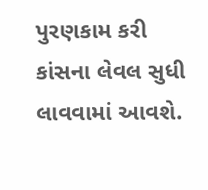પુરણકામ કરી કાંસના લેવલ સુધી લાવવામાં આવશે.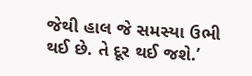જેથી હાલ જે સમસ્યા ઉભી થઈ છે. તે દૂર થઈ જશે.’